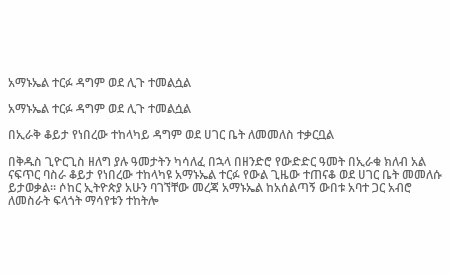አማኑኤል ተርፉ ዳግም ወደ ሊጉ ተመልሷል

አማኑኤል ተርፉ ዳግም ወደ ሊጉ ተመልሷል

በኢራቅ ቆይታ የነበረው ተከላካይ ዳግም ወደ ሀገር ቤት ለመመለስ ተቃርቧል

በቅዱስ ጊዮርጊስ ዘለግ ያሉ ዓመታትን ካሳለፈ በኋላ በዘንድሮ የውድድር ዓመት በኢራቁ ክለብ አል ናፍጥር ባስራ ቆይታ የነበረው ተከላካዩ አማኑኤል ተርፉ የውል ጊዜው ተጠናቆ ወደ ሀገር ቤት መመለሱ ይታወቃል። ሶከር ኢትዮጵያ አሁን ባገኘቸው መረጃ አማኑኤል ከአሰልጣኝ ውበቱ አባተ ጋር አብሮ ለመስራት ፍላጎት ማሳየቱን ተከትሎ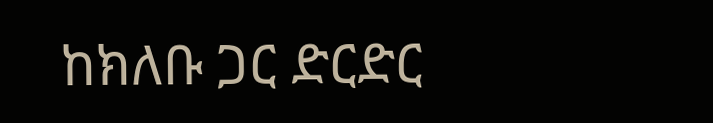ከክለቡ ጋር ድርድር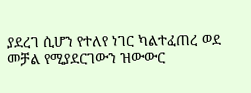ያደረገ ሲሆን የተለየ ነገር ካልተፈጠረ ወደ መቻል የሚያደርገውን ዝውውር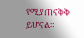የሚያጠናቅቅ ይሆናል።